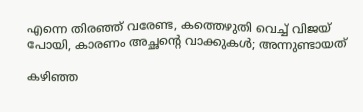എന്നെ തിരഞ്ഞ് വരേണ്ട, കത്തെഴുതി വെച്ച് വിജയ് പോയി, കാരണം അച്ഛന്റെ വാക്കുകൾ; അന്നുണ്ടായത്

കഴിഞ്ഞ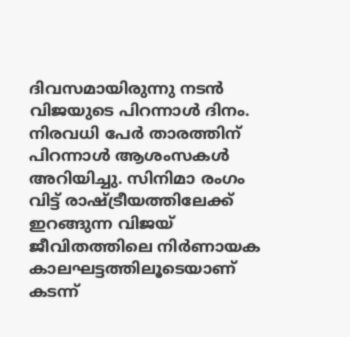ദിവസമായിരുന്നു നടൻ വിജയുടെ പിറന്നാൾ ദിനം. നിരവധി പേർ താരത്തിന് പിറന്നാൾ ആശംസകൾ അറിയിച്ചു. സിനിമാ രംഗം വിട്ട് രാഷ്ട്രീയത്തിലേക്ക് ഇറങ്ങുന്ന വിജയ് ജീവിതത്തിലെ നിർണായക കാലഘ‌ട്ടത്തിലൂടെയാണ് കട‌ന്ന്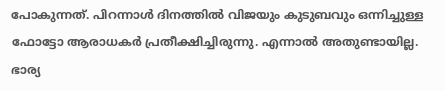പോകുന്നത്. പിറന്നാൾ ദിനത്തിൽ വിജയും കുടുബവും ഒന്നിച്ചുള്ള ഫോട്ടോ ആരാധകർ പ്രതീക്ഷിച്ചിരുന്നു. എന്നാൽ അതുണ്ടായില്ല. ഭാര്യ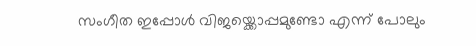സംഗീത ഇപ്പോൾ വിജയ്ക്കൊപ്പമുണ്ടോ എന്ന് പോലും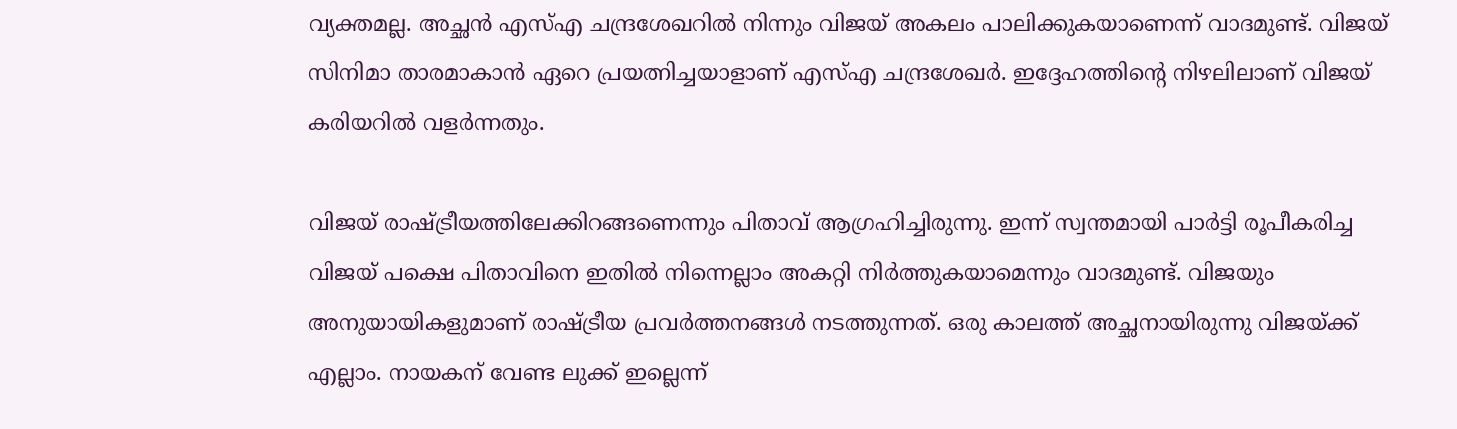വ്യക്തമല്ല. അച്ഛൻ എസ്എ ചന്ദ്രശേഖറിൽ നിന്നും വിജയ് അകലം പാലിക്കുകയാണെന്ന് വാദമുണ്ട്. വിജയ് സിനിമാ താരമാകാൻ ഏറെ പ്രയത്നിച്ചയാളാണ് എസ്എ ചന്ദ്രശേഖർ. ഇദ്ദേഹത്തിന്റെ നിഴലിലാണ് വിജയ് കരിയറിൽ വളർന്നതും.

വിജയ് രാഷ്ട്രീയത്തിലേക്കിറങ്ങണെന്നും പിതാവ് ആഗ്രഹിച്ചിരുന്നു. ഇന്ന് സ്വന്തമായി പാർട്ടി രൂപീകരിച്ച വിജയ് പക്ഷെ പിതാവിനെ ഇതിൽ നിന്നെല്ലാം അകറ്റി നിർത്തുകയാമെന്നും വാദമുണ്ട്. വിജയും അനുയായികളുമാണ് രാഷ്ട്രീയ പ്രവർത്തനങ്ങൾ ന‌ടത്തുന്നത്. ഒരു കാലത്ത് അച്ഛനായിരുന്നു വിജയ്ക്ക് എല്ലാം. നായകന് വേണ്ട ലുക്ക് ഇല്ലെന്ന്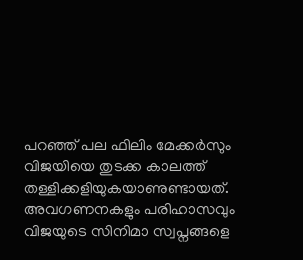പറഞ്ഞ് പല ഫിലിം മേക്കർസും വിജയിയെ തുടക്ക കാലത്ത് തള്ളിക്കളിയുകയാണുണ്ടായത്. അവഗണനകളും പരിഹാസവും വിജയുടെ സിനിമാ സ്വപ്നങ്ങളെ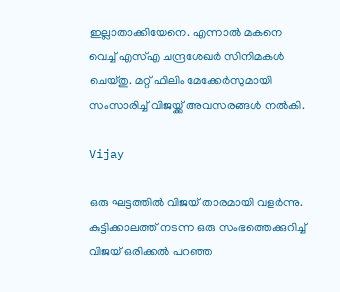ഇല്ലാതാക്കിയേനെ. എന്നാൽ മകനെ വെച്ച് എസ്എ ചന്ദ്രശേഖർ സിനിമകൾ ചെയ്തു. മറ്റ് ഫിലിം മേക്കേർസുമായി സംസാരിച്ച് വിജയ്ക്ക് അവസരങ്ങൾ നൽകി.

Vijay

ഒരു ഘട്ടത്തിൽ വിജയ് താരമായി വളർന്നു. കുട്ടിക്കാലത്ത് നടന്ന ഒരു സംഭത്തെക്കുറിച്ച് വിജയ് ഒരിക്കൽ പറഞ്ഞ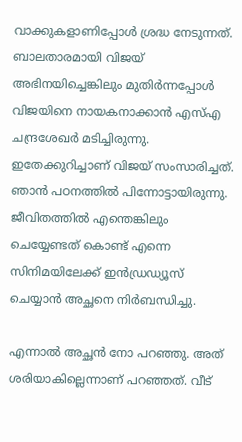വാക്കുകളാണിപ്പോൾ ശ്രദ്ധ നേ‌ടുന്നത്. ബാലതാരമായി വിജയ് അഭിനയിച്ചെങ്കിലും മുതിർന്നപ്പോൾ വിജയിനെ നായകനാക്കാൻ എസ്എ ചന്ദ്രശേഖർ മടിച്ചിരുന്നു. ഇതേക്കുറിച്ചാണ് വിജയ് സംസാരിച്ചത്. ഞാൻ പഠനത്തിൽ പിന്നോട്ടായിരുന്നു. ജീവിതത്തിൽ എന്തെങ്കിലും ചെയ്യേണ്ടത് കൊണ്ട് എന്നെ സിനിമയിലേക്ക് ഇൻഡ്രഡ്യൂസ് ചെയ്യാൻ അച്ഛനെ നിർബന്ധിച്ചു.

എന്നാൽ അച്ഛൻ നോ പറഞ്ഞു. അത് ശരിയാകില്ലെന്നാണ് പറഞ്ഞത്. വീട്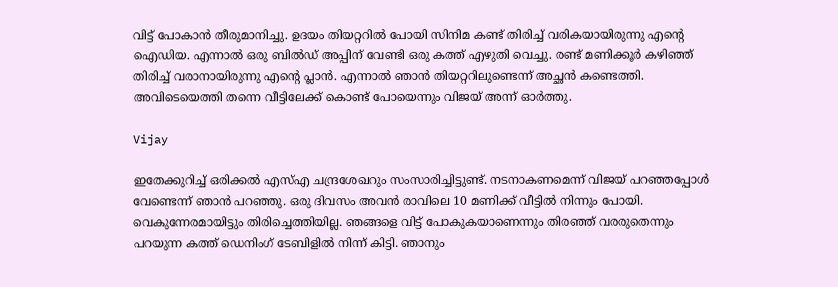വിട്ട് പോകാൻ തീരുമാനിച്ചു. ഉദയം തിയറ്ററിൽ പോയി സിനിമ കണ്ട് തിരിച്ച് വരികയായിരുന്നു എന്റെ ഐഡിയ. എന്നാൽ ഒരു ബിൽഡ് അപ്പിന് വേണ്ടി ഒരു കത്ത് എഴുതി വെച്ചു. രണ്ട് മണിക്കൂർ കഴിഞ്ഞ് തിരിച്ച് വരാനായിരുന്നു എന്റെ പ്ലാൻ. എന്നാൽ ഞാൻ തിയറ്ററിലുണ്ടെന്ന് അച്ഛൻ കണ്ടെത്തി. അവിടെയെത്തി തന്നെ വീട്ടിലേക്ക് കൊണ്ട് പോയെന്നും വിജയ് അന്ന് ഓർത്തു.

Vijay

ഇതേക്കുറിച്ച് ഒരിക്കൽ എസ്എ ചന്ദ്രശേഖറും സംസാരിച്ചിട്ടുണ്ട്. നടനാകണമെന്ന് വിജയ് പറഞ്ഞപ്പോൾ വേണ്ടെന്ന് ഞാൻ പറഞ്ഞു. ഒരു ദിവസം അവൻ രാവിലെ 10 മണിക്ക് വീട്ടിൽ നിന്നും പോയി. വെകുന്നേരമായിട്ടും തിരിച്ചെത്തിയില്ല. ഞങ്ങളെ വിട്ട് പോകുകയാണെന്നും തിരഞ്ഞ് വരരുതെന്നും പറയുന്ന കത്ത് ഡെനിംഗ് ടേബിളിൽ നിന്ന് കിട്ടി. ഞാനും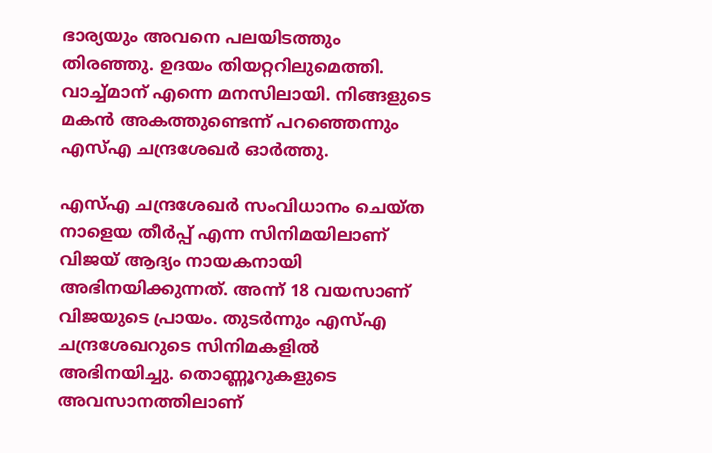ഭാര്യയും അവനെ പലയിടത്തും തിരഞ്ഞു. ഉദയം തിയറ്ററിലുമെത്തി. വാച്ച്മാന് എന്നെ മനസിലായി. നിങ്ങളുടെ മകൻ അകത്തുണ്ടെന്ന് പറഞ്ഞെന്നും എസ്എ ചന്ദ്രശേഖർ ഓർത്തു.

എസ്എ ചന്ദ്രശേഖർ സംവിധാനം ചെയ്ത നാളെയ തീർപ്പ് എന്ന സിനിമയിലാണ് വിജയ് ആദ്യം നായകനായി അഭിനയിക്കുന്നത്. അന്ന് 18 വയസാണ് വിജയുടെ പ്രായം. തുടർന്നും എസ്എ ചന്ദ്രശേഖറുടെ സിനിമകളിൽ അഭിനയിച്ചു. തൊണ്ണൂറുകളുടെ അവസാനത്തിലാണ്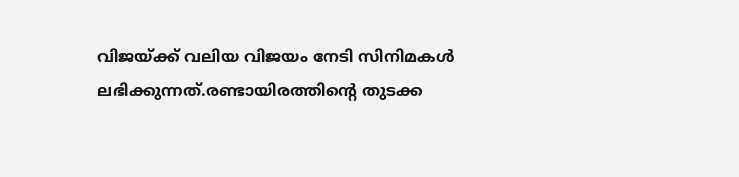വിജയ്ക്ക് വലിയ വിജയം നേടി സിനിമകൾ ലഭിക്കുന്നത്.രണ്ടായിരത്തിന്റെ തുടക്ക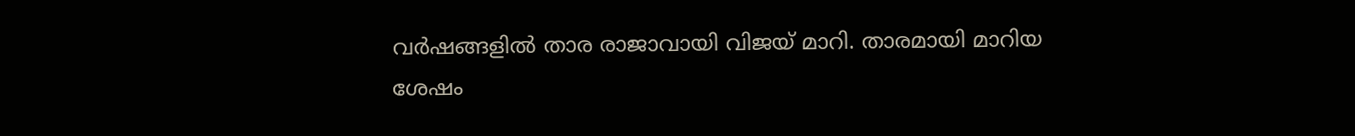വർഷങ്ങളിൽ താര രാജാവായി വിജയ് മാറി. താരമായി മാറിയ ശേഷം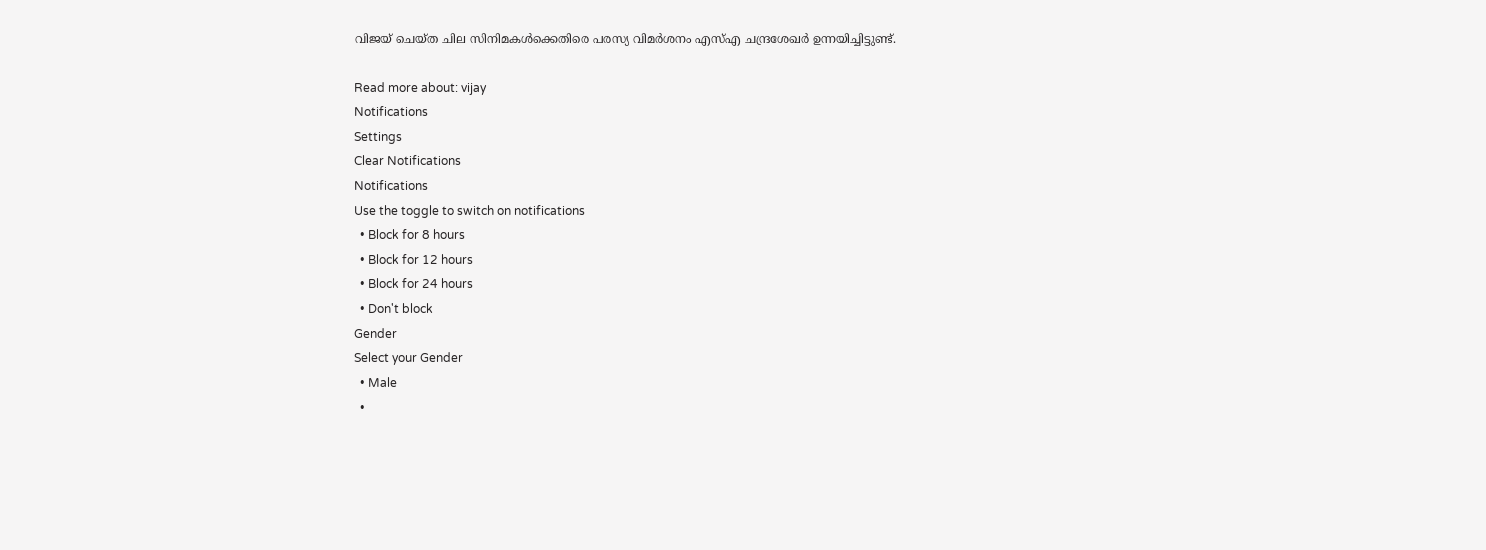വിജയ് ചെയ്ത ചില സിനിമകൾക്കെതിരെ പരസ്യ വിമർശനം എസ്എ ചന്ദ്രശേഖർ ഉന്നയിച്ചിട്ടുണ്ട്.

Read more about: vijay
Notifications
Settings
Clear Notifications
Notifications
Use the toggle to switch on notifications
  • Block for 8 hours
  • Block for 12 hours
  • Block for 24 hours
  • Don't block
Gender
Select your Gender
  • Male
  •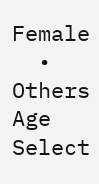Female
  • Others
Age
Select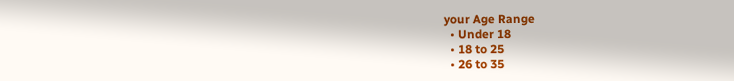your Age Range
  • Under 18
  • 18 to 25
  • 26 to 35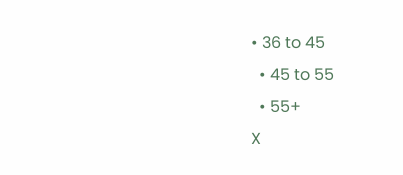• 36 to 45
  • 45 to 55
  • 55+
X